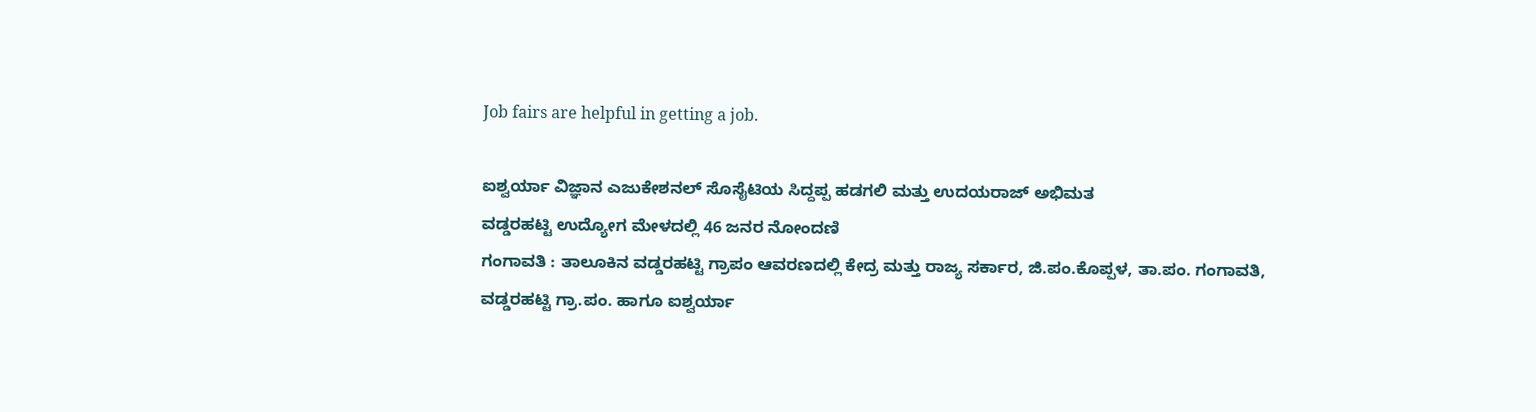Job fairs are helpful in getting a job.

ಐಶ್ವರ್ಯಾ ವಿಜ್ಞಾನ ಎಜುಕೇಶನಲ್ ಸೊಸೈಟಿಯ ಸಿದ್ದಪ್ಪ ಹಡಗಲಿ ಮತ್ತು ಉದಯರಾಜ್ ಅಭಿಮತ
ವಡ್ಡರಹಟ್ಟಿ ಉದ್ಯೋಗ ಮೇಳದಲ್ಲಿ 46 ಜನರ ನೋಂದಣಿ
ಗಂಗಾವತಿ : ತಾಲೂಕಿನ ವಡ್ಡರಹಟ್ಟಿ ಗ್ರಾಪಂ ಆವರಣದಲ್ಲಿ ಕೇದ್ರ ಮತ್ತು ರಾಜ್ಯ ಸರ್ಕಾರ, ಜಿ.ಪಂ.ಕೊಪ್ಪಳ, ತಾ.ಪಂ. ಗಂಗಾವತಿ, ವಡ್ಡರಹಟ್ಟಿ ಗ್ರಾ.ಪಂ. ಹಾಗೂ ಐಶ್ವರ್ಯಾ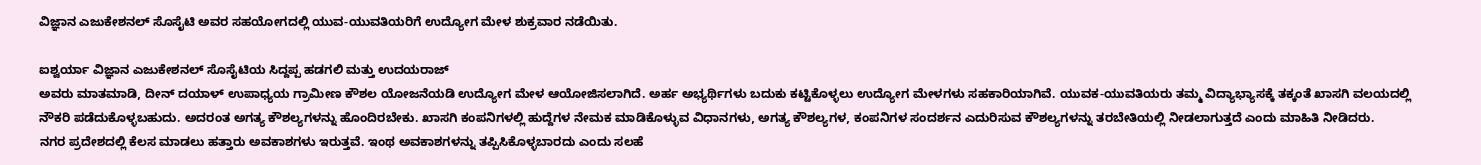ವಿಜ್ಞಾನ ಎಜುಕೇಶನಲ್ ಸೊಸೈಟಿ ಅವರ ಸಹಯೋಗದಲ್ಲಿ ಯುವ-ಯುವತಿಯರಿಗೆ ಉದ್ಯೋಗ ಮೇಳ ಶುಕ್ರವಾರ ನಡೆಯಿತು.

ಐಶ್ವರ್ಯಾ ವಿಜ್ಞಾನ ಎಜುಕೇಶನಲ್ ಸೊಸೈಟಿಯ ಸಿದ್ದಪ್ಪ ಹಡಗಲಿ ಮತ್ತು ಉದಯರಾಜ್
ಅವರು ಮಾತಮಾಡಿ, ದೀನ್ ದಯಾಳ್ ಉಪಾಧ್ಯಯ ಗ್ರಾಮೀಣ ಕೌಶಲ ಯೋಜನೆಯಡಿ ಉದ್ಯೋಗ ಮೇಳ ಆಯೋಜಿಸಲಾಗಿದೆ. ಅರ್ಹ ಅಭ್ಯರ್ಥಿಗಳು ಬದುಕು ಕಟ್ಟಿಕೊಳ್ಳಲು ಉದ್ಯೋಗ ಮೇಳಗಳು ಸಹಕಾರಿಯಾಗಿವೆ. ಯುವಕ-ಯುವತಿಯರು ತಮ್ಮ ವಿದ್ಯಾಭ್ಯಾಸಕ್ಕೆ ತಕ್ಕಂತೆ ಖಾಸಗಿ ವಲಯದಲ್ಲಿ ನೌಕರಿ ಪಡೆದುಕೊಳ್ಳಬಹುದು. ಅದರಂತ ಅಗತ್ಯ ಕೌಶಲ್ಯಗಳನ್ನು ಹೊಂದಿರಬೇಕು. ಖಾಸಗಿ ಕಂಪನಿಗಳಲ್ಲಿ ಹುದ್ದೆಗಳ ನೇಮಕ ಮಾಡಿಕೊಳ್ಳುವ ವಿಧಾನಗಳು, ಅಗತ್ಯ ಕೌಶಲ್ಯಗಳ, ಕಂಪನಿಗಳ ಸಂದರ್ಶನ ಎದುರಿಸುವ ಕೌಶಲ್ಯಗಳನ್ನು ತರಬೇತಿಯಲ್ಲಿ ನೀಡಲಾಗುತ್ತದೆ ಎಂದು ಮಾಹಿತಿ ನೀಡಿದರು.
ನಗರ ಪ್ರದೇಶದಲ್ಲಿ ಕೆಲಸ ಮಾಡಲು ಹತ್ತಾರು ಅವಕಾಶಗಳು ಇರುತ್ತವೆ. ಇಂಥ ಅವಕಾಶಗಳನ್ನು ತಪ್ಪಿಸಿಕೊಳ್ಳಬಾರದು ಎಂದು ಸಲಹೆ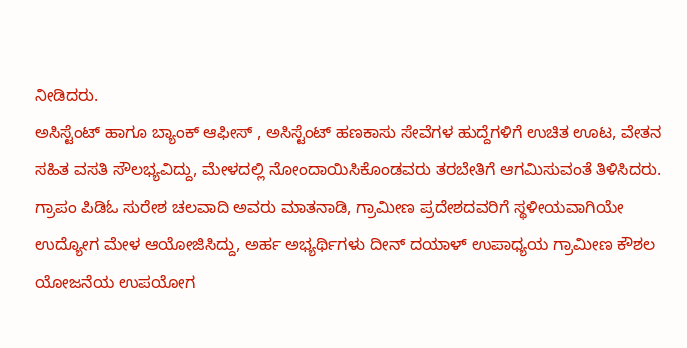ನೀಡಿದರು.
ಅಸಿಸ್ಟೆಂಟ್ ಹಾಗೂ ಬ್ಯಾಂಕ್ ಆಫೀಸ್ , ಅಸಿಸ್ಟೆಂಟ್ ಹಣಕಾಸು ಸೇವೆಗಳ ಹುದ್ದೆಗಳಿಗೆ ಉಚಿತ ಊಟ, ವೇತನ ಸಹಿತ ವಸತಿ ಸೌಲಭ್ಯವಿದ್ದು, ಮೇಳದಲ್ಲಿ ನೋಂದಾಯಿಸಿಕೊಂಡವರು ತರಬೇತಿಗೆ ಆಗಮಿಸುವಂತೆ ತಿಳಿಸಿದರು.
ಗ್ರಾಪಂ ಪಿಡಿಓ ಸುರೇಶ ಚಲವಾದಿ ಅವರು ಮಾತನಾಡಿ, ಗ್ರಾಮೀಣ ಪ್ರದೇಶದವರಿಗೆ ಸ್ಥಳೀಯವಾಗಿಯೇ ಉದ್ಯೋಗ ಮೇಳ ಆಯೋಜಿಸಿದ್ದು, ಅರ್ಹ ಅಭ್ಯರ್ಥಿಗಳು ದೀನ್ ದಯಾಳ್ ಉಪಾಧ್ಯಯ ಗ್ರಾಮೀಣ ಕೌಶಲ ಯೋಜನೆಯ ಉಪಯೋಗ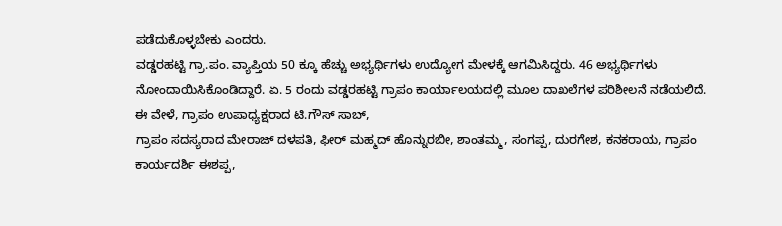ಪಡೆದುಕೊಳ್ಳಬೇಕು ಎಂದರು.
ವಡ್ಡರಹಟ್ಟಿ ಗ್ರಾ.ಪಂ. ವ್ಯಾಪ್ತಿಯ 50 ಕ್ಕೂ ಹೆಚ್ಚು ಅಭ್ಯರ್ಥಿಗಳು ಉದ್ಯೋಗ ಮೇಳಕ್ಕೆ ಆಗಮಿಸಿದ್ದರು. 46 ಅಭ್ಯರ್ಥಿಗಳು ನೋಂದಾಯಿಸಿಕೊಂಡಿದ್ದಾರೆ. ಏ. 5 ರಂದು ವಡ್ಡರಹಟ್ಟಿ ಗ್ರಾಪಂ ಕಾರ್ಯಾಲಯದಲ್ಲಿ ಮೂಲ ದಾಖಲೆಗಳ ಪರಿಶೀಲನೆ ನಡೆಯಲಿದೆ.
ಈ ವೇಳೆ, ಗ್ರಾಪಂ ಉಪಾಧ್ಯಕ್ಷರಾದ ಟಿ.ಗೌಸ್ ಸಾಬ್,
ಗ್ರಾಪಂ ಸದಸ್ಯರಾದ ಮೇರಾಜ್ ದಳಪತಿ, ಫೀರ್ ಮಹ್ಮದ್ ಹೊನ್ನುರಬೀ, ಶಾಂತಮ್ಮ, ಸಂಗಪ್ಪ, ದುರಗೇಶ, ಕನಕರಾಯ, ಗ್ರಾಪಂ ಕಾರ್ಯದರ್ಶಿ ಈಶಪ್ಪ,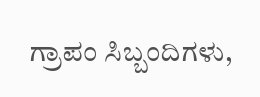ಗ್ರಾಪಂ ಸಿಬ್ಬಂದಿಗಳು,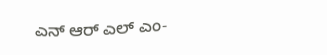ಎನ್ ಆರ್ ಎಲ್ ಎಂ-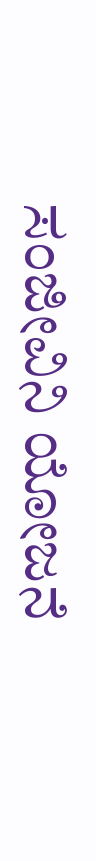ಸಂಜೀವಿನಿ ಯೋಜನೆ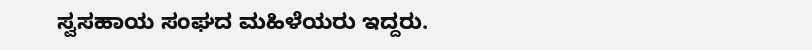ಸ್ವಸಹಾಯ ಸಂಘದ ಮಹಿಳೆಯರು ಇದ್ದರು.